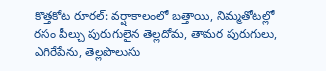కొత్తకోట రూరల్: వర్షాకాలంలో బత్తాయి, నిమ్మతోటల్లో రసం పీల్చు పురుగులైన తెల్లదోమ, తామర పురుగులు, ఎగిరేపేను, తెల్లపొలుసు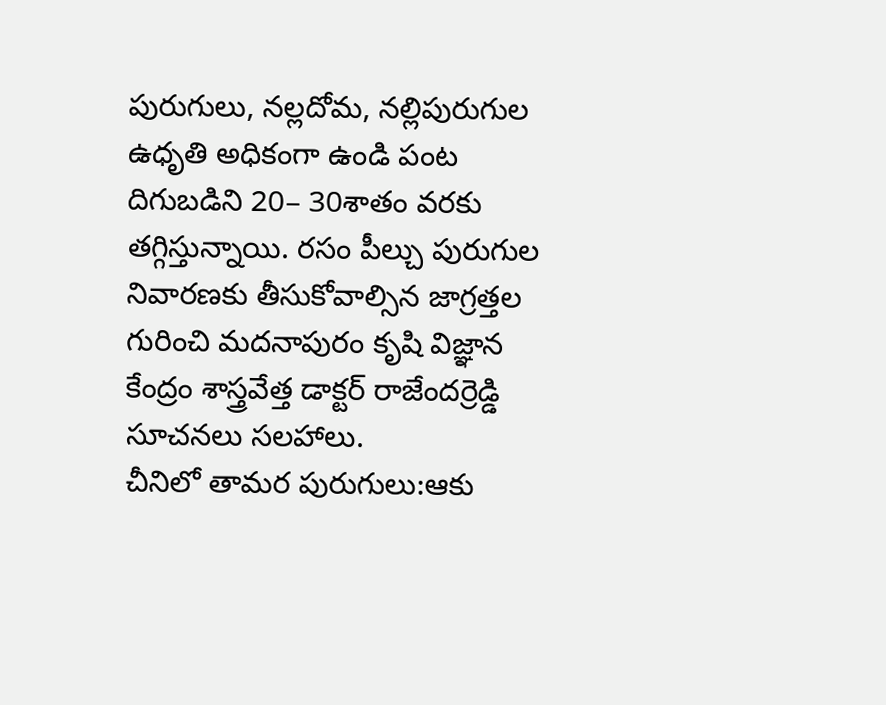పురుగులు, నల్లదోమ, నల్లిపురుగుల ఉధృతి అధికంగా ఉండి పంట దిగుబడిని 20– 30శాతం వరకు తగ్గిస్తున్నాయి. రసం పీల్చు పురుగుల నివారణకు తీసుకోవాల్సిన జాగ్రత్తల గురించి మదనాపురం కృషి విజ్ఞాన కేంద్రం శాస్త్రవేత్త డాక్టర్ రాజేందర్రెడ్డి సూచనలు సలహాలు.
చీనిలో తామర పురుగులు:ఆకు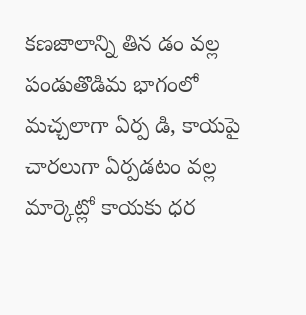కణజాలాన్ని తిన డం వల్ల పండుతొడిమ భాగంలో మచ్చలాగా ఏర్ప డి, కాయపై చారలుగా ఏర్పడటం వల్ల మార్కెట్లో కాయకు ధర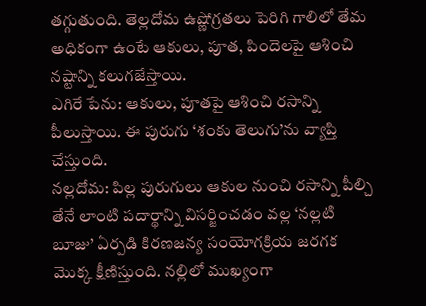తగ్గుతుంది. తెల్లదోమ ఉష్ణోగ్రతలు పెరిగి గాలిలో తేమ అధికంగా ఉంటే ఆకులు, పూత, పిందెలపై ఆశించి నష్టాన్ని కలుగజేస్తాయి.
ఎగిరే పేను: ఆకులు, పూతపై ఆశించి రసాన్ని పీలుస్తాయి. ఈ పురుగు ‘శంకు తెలుగు’ను వ్యాప్తి చేస్తుంది.
నల్లదోమ: పిల్ల పురుగులు ఆకుల నుంచి రసాన్ని పీల్చి తేనే లాంటి పదార్థాన్ని విసర్జించడం వల్ల ‘నల్లటి బూజు’ ఏర్పడి కిరణజన్య సంయోగక్రియ జరగక మొక్క క్షీణిస్తుంది. నల్లిలో ముఖ్యంగా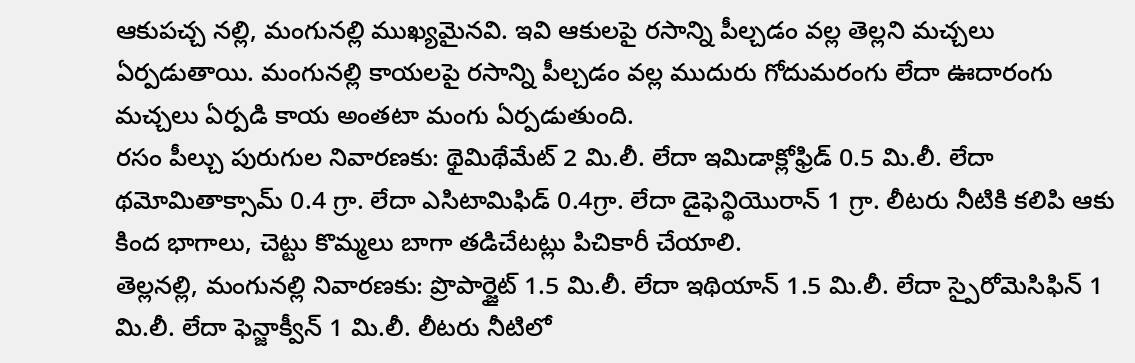ఆకుపచ్చ నల్లి, మంగునల్లి ముఖ్యమైనవి. ఇవి ఆకులపై రసాన్ని పీల్చడం వల్ల తెల్లని మచ్చలు ఏర్పడుతాయి. మంగునల్లి కాయలపై రసాన్ని పీల్చడం వల్ల ముదురు గోదుమరంగు లేదా ఊదారంగు మచ్చలు ఏర్పడి కాయ అంతటా మంగు ఏర్పడుతుంది.
రసం పీల్చు పురుగుల నివారణకు: థైమిథేమేట్ 2 మి.లీ. లేదా ఇమిడాక్లోఫ్రిడ్ 0.5 మి.లీ. లేదా థమోమితాక్సామ్ 0.4 గ్రా. లేదా ఎసిటామిఫిడ్ 0.4గ్రా. లేదా డైఫెన్థియొరాన్ 1 గ్రా. లీటరు నీటికి కలిపి ఆకు కింద భాగాలు, చెట్టు కొమ్మలు బాగా తడిచేటట్లు పిచికారీ చేయాలి.
తెల్లనల్లి, మంగునల్లి నివారణకు: ప్రొపార్జైట్ 1.5 మి.లీ. లేదా ఇథియాన్ 1.5 మి.లీ. లేదా స్పైరోమెసిఫిన్ 1 మి.లీ. లేదా ఫెన్జాక్వీన్ 1 మి.లీ. లీటరు నీటిలో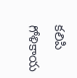కలిపి గోళికాయ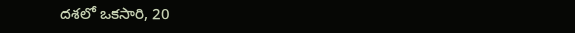దశలో ఒకసారి, 20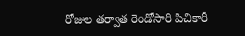రోజుల తర్వాత రెండోసారి పిచికారీ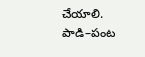చేయాలి.
పాడి–పంట